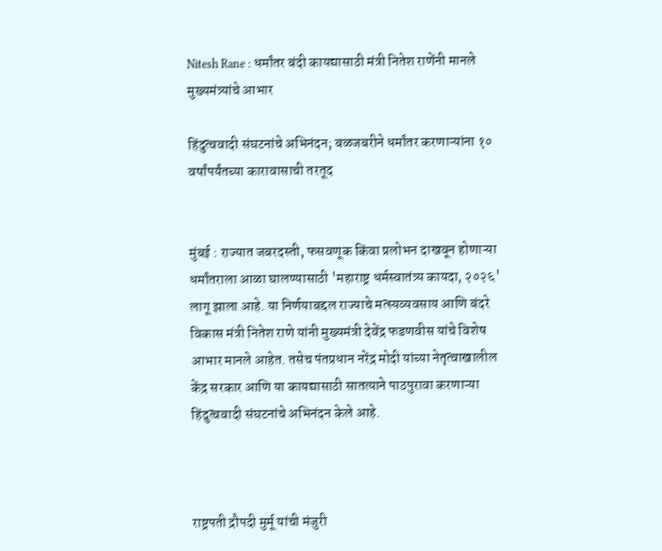Nitesh Rane : धर्मांतर बंदी कायद्यासाठी मंत्री नितेश राणेंनी मानले मुख्यमंत्र्यांचे आभार

हिंदुत्ववादी संघटनांचे अभिनंदन; बळजबरीने धर्मांतर करणाऱ्यांना १० वर्षांपर्यंतच्या कारावासाची तरतूद


मुंबई : राज्यात जबरदस्ती, फसवणूक किंवा प्रलोभन दाखवून होणाऱ्या धर्मांतराला आळा घालण्यासाठी 'महाराष्ट्र धर्मस्वातंत्र्य कायदा, २०२६' लागू झाला आहे. या निर्णयाबद्दल राज्याचे मत्स्यव्यवसाय आणि बंदरे विकास मंत्री नितेश राणे यांनी मुख्यमंत्री देवेंद्र फडणवीस यांचे विशेष आभार मानले आहेत. तसेच पंतप्रधान नरेंद्र मोदी यांच्या नेतृत्वाखालील केंद्र सरकार आणि या कायद्यासाठी सातत्याने पाठपुरावा करणाऱ्या हिंदुत्ववादी संघटनांचे अभिनंदन केले आहे.



राष्ट्रपती द्रौपदी मुर्मू यांची मंजुरी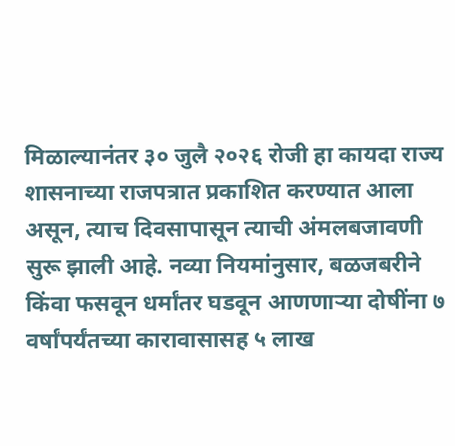मिळाल्यानंतर ३० जुलै २०२६ रोजी हा कायदा राज्य शासनाच्या राजपत्रात प्रकाशित करण्यात आला असून, त्याच दिवसापासून त्याची अंमलबजावणी सुरू झाली आहे. नव्या नियमांनुसार, बळजबरीने किंवा फसवून धर्मांतर घडवून आणणाऱ्या दोषींना ७ वर्षांपर्यंतच्या कारावासासह ५ लाख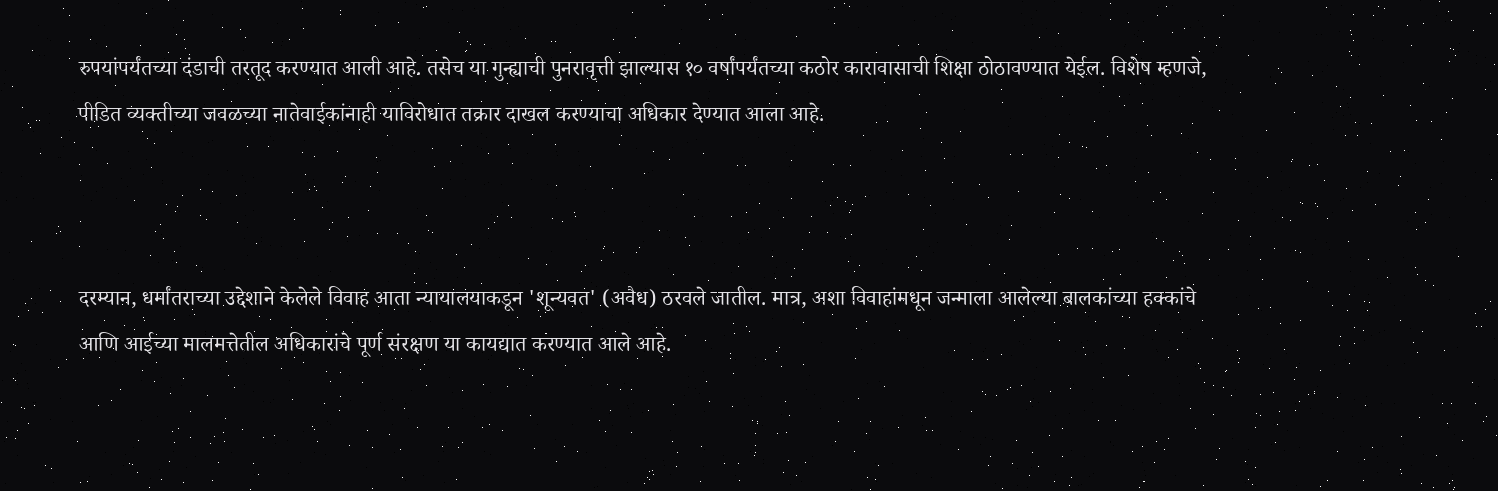रुपयांपर्यंतच्या दंडाची तरतूद करण्यात आली आहे. तसेच या गुन्ह्याची पुनरावृत्ती झाल्यास १० वर्षांपर्यंतच्या कठोर कारावासाची शिक्षा ठोठावण्यात येईल. विशेष म्हणजे, पीडित व्यक्तीच्या जवळच्या नातेवाईकांनाही याविरोधात तक्रार दाखल करण्याचा अधिकार देण्यात आला आहे.



दरम्यान, धर्मांतराच्या उद्देशाने केलेले विवाह आता न्यायालयाकडून 'शून्यवत' (अवैध) ठरवले जातील. मात्र, अशा विवाहांमधून जन्माला आलेल्या बालकांच्या हक्कांचे आणि आईच्या मालमत्तेतील अधिकारांचे पूर्ण संरक्षण या कायद्यात करण्यात आले आहे.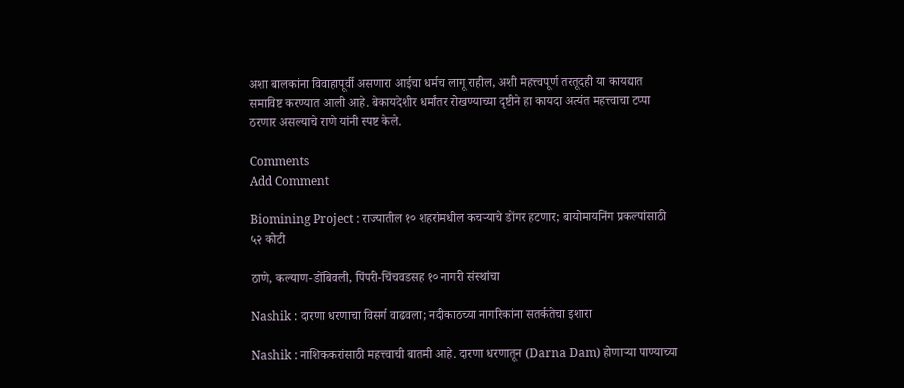अशा बालकांना विवाहापूर्वी असणारा आईचा धर्मच लागू राहील, अशी महत्त्वपूर्ण तरतूदही या कायद्यात समाविष्ट करण्यात आली आहे. बेकायदेशीर धर्मांतर रोखण्याच्या दृष्टीने हा कायदा अत्यंत महत्त्वाचा टप्पा ठरणार असल्याचे राणे यांनी स्पष्ट केले.

Comments
Add Comment

Biomining Project : राज्यातील १० शहरांमधील कचऱ्याचे डोंगर हटणार; बायोमायनिंग प्रकल्पांसाठी ५२ कोटी

ठाणे, कल्याण-डोंबिवली, पिंपरी-चिंचवडसह १० नागरी संस्थांचा

Nashik : दारणा धरणाचा विसर्ग वाढवला; नदीकाठच्या नागरिकांना सतर्कतेचा इशारा

Nashik : नाशिककरांसाठी महत्त्वाची बातमी आहे. दारणा धरणातून (Darna Dam) होणाऱ्या पाण्याच्या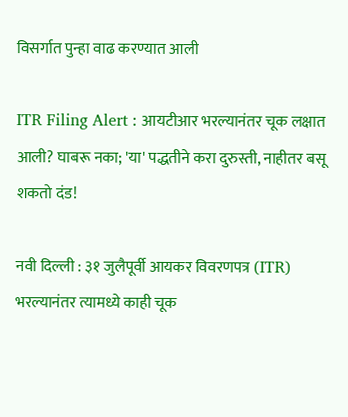विसर्गात पुन्हा वाढ करण्यात आली

ITR Filing Alert : आयटीआर भरल्यानंतर चूक लक्षात आली? घाबरू नका; 'या' पद्धतीने करा दुरुस्ती, नाहीतर बसू शकतो दंड!

नवी दिल्ली : ३१ जुलैपूर्वी आयकर विवरणपत्र (ITR) भरल्यानंतर त्यामध्ये काही चूक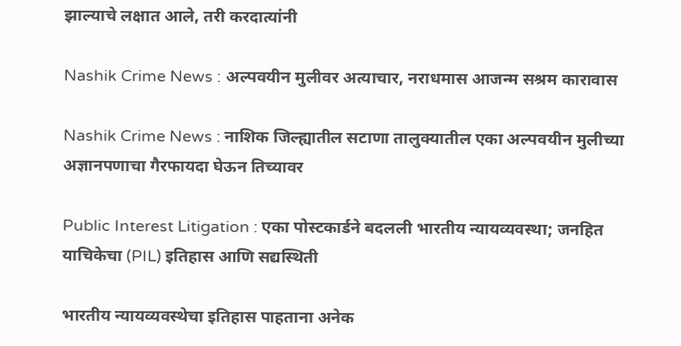झाल्याचे लक्षात आले, तरी करदात्यांनी

Nashik Crime News : अल्पवयीन मुलीवर अत्याचार, नराधमास आजन्म सश्रम कारावास

Nashik Crime News : नाशिक जिल्ह्यातील सटाणा तालुक्यातील एका अल्पवयीन मुलीच्या अज्ञानपणाचा गैरफायदा घेऊन तिच्यावर

Public Interest Litigation : एका पोस्टकार्डने बदलली भारतीय न्यायव्यवस्था; जनहित याचिकेचा (PIL) इतिहास आणि सद्यस्थिती

भारतीय न्यायव्यवस्थेचा इतिहास पाहताना अनेक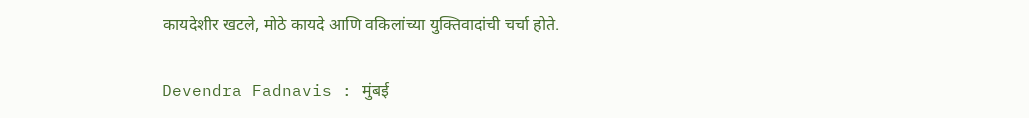कायदेशीर खटले, मोठे कायदे आणि वकिलांच्या युक्तिवादांची चर्चा होते.

Devendra Fadnavis : मुंबई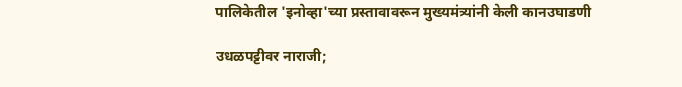पालिकेतील 'इनोव्हा'च्या प्रस्तावावरून मुख्यमंत्र्यांनी केली कानउघाडणी

उधळपट्टीवर नाराजी;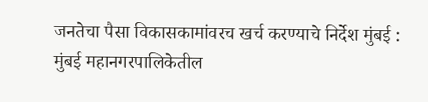जनतेचा पैसा विकासकामांवरच खर्च करण्याचे निर्देश मुंबई : मुंबई महानगरपालिकेतील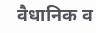वैधानिक व